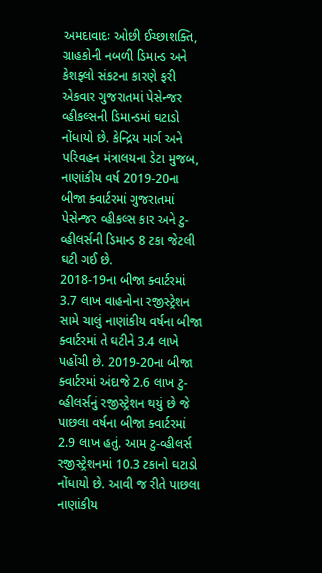અમદાવાદઃ ઓછી ઈચ્છાશક્તિ, ગ્રાહકોની નબળી ડિમાન્ડ અને કેશફ્લો સંકટના કારણે ફરી એકવાર ગુજરાતમાં પેસેન્જર વ્હીકલ્સની ડિમાન્ડમાં ઘટાડો નોંધાયો છે. કેન્દ્રિય માર્ગ અને પરિવહન મંત્રાલયના ડેટા મુજબ, નાણાંકીય વર્ષ 2019-20ના બીજા ક્વાર્ટરમાં ગુજરાતમાં પેસેન્જર વ્હીકલ્સ કાર અને ટુ-વ્હીલર્સની ડિમાન્ડ 8 ટકા જેટલી ઘટી ગઈ છે.
2018-19ના બીજા ક્વાર્ટરમાં 3.7 લાખ વાહનોના રજીસ્ટ્રેશન સામે ચાલું નાણાંકીય વર્ષના બીજા ક્વાર્ટરમાં તે ઘટીને 3.4 લાખે પહોંચી છે. 2019-20ના બીજા ક્વાર્ટરમાં અંદાજે 2.6 લાખ ટુ-વ્હીલર્સનું રજીસ્ટ્રેશન થયું છે જે પાછલા વર્ષના બીજા ક્વાર્ટરમાં 2.9 લાખ હતું. આમ ટુ-વ્હીલર્સ રજીસ્ટ્રેશનમાં 10.3 ટકાનો ઘટાડો નોંધાયો છે. આવી જ રીતે પાછલા નાણાંકીય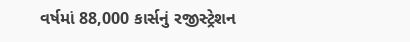વર્ષમાં 88,000 કાર્સનું રજીસ્ટ્રેશન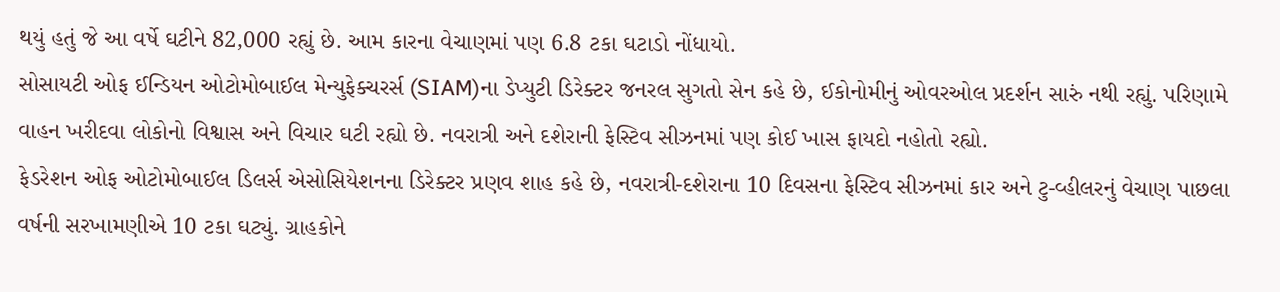થયું હતું જે આ વર્ષે ઘટીને 82,000 રહ્યું છે. આમ કારના વેચાણમાં પણ 6.8 ટકા ઘટાડો નોંધાયો.
સોસાયટી ઓફ ઈન્ડિયન ઓટોમોબાઈલ મેન્યુફેક્ચરર્સ (SIAM)ના ડેપ્યુટી ડિરેક્ટર જનરલ સુગતો સેન કહે છે, ઈકોનોમીનું ઓવરઓલ પ્રદર્શન સારું નથી રહ્યું. પરિણામે વાહન ખરીદવા લોકોનો વિશ્વાસ અને વિચાર ઘટી રહ્યો છે. નવરાત્રી અને દશેરાની ફેસ્ટિવ સીઝનમાં પણ કોઈ ખાસ ફાયદો નહોતો રહ્યો.
ફેડરેશન ઓફ ઓટોમોબાઈલ ડિલર્સ એસોસિયેશનના ડિરેક્ટર પ્રણવ શાહ કહે છે, નવરાત્રી-દશેરાના 10 દિવસના ફેસ્ટિવ સીઝનમાં કાર અને ટુ-વ્હીલરનું વેચાણ પાછલા વર્ષની સરખામણીએ 10 ટકા ઘટ્યું. ગ્રાહકોને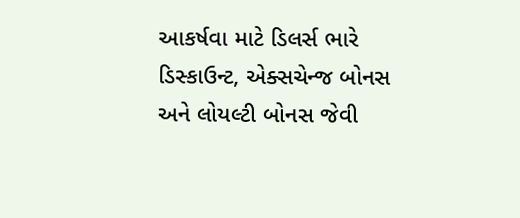આકર્ષવા માટે ડિલર્સ ભારે ડિસ્કાઉન્ટ, એક્સચેન્જ બોનસ અને લોયલ્ટી બોનસ જેવી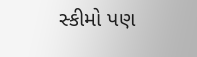સ્કીમો પણ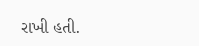રાખી હતી.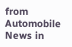from Automobile News in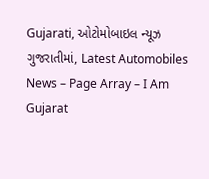Gujarati, ઓટોમોબાઇલ ન્યૂઝ ગુજરાતીમાં, Latest Automobiles News – Page Array – I Am Gujarat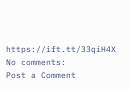https://ift.tt/33qiH4X
No comments:
Post a Comment